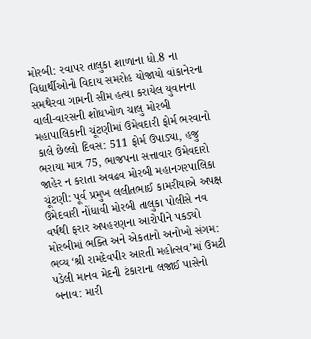મોરબી: રવાપર તાલુકા શાળાના ધો.8 ના વિદ્યાર્થીઓનો વિદાય સમરોહ યોજાયો વાંકાનેરના સમથેરવા ગામની સીમ હત્યા કરાયેલ યુવાનના વાલી-વારસની શોધખોળ ચાલુ મોરબી મહાપાલિકાની ચૂંટણીમાં ઉમેવદારી ફોર્મ ભરવાનો કાલે છેલ્લો દિવસ: 511 ફોર્મ ઉપાડ્યા, હજુ ભરાયા માત્ર 75, ભાજપના સત્તાવાર ઉમેવદારો જાહેર ન કરાતા અવઢવ મોરબી મહાનગરપાલિકા ચૂંટણી: પૂર્વ પ્રમુખ લલીતભાઈ કામરીયાએ અપક્ષ ઉમેદવારી નોંધાવી મોરબી તાલુકા પોલીસે નવ વર્ષથી ફરાર અપહરણના આરોપીને પકડ્યો મોરબીમાં ભક્તિ અને એકતાનો અનોખો સંગમ: ભવ્ય ‘શ્રી રામદેવપીર આરતી મહોત્સવ’માં ઉમટી પડેલી માનવ મેદની ટંકારાના લજાઈ પાસેનો બનાવ: મારી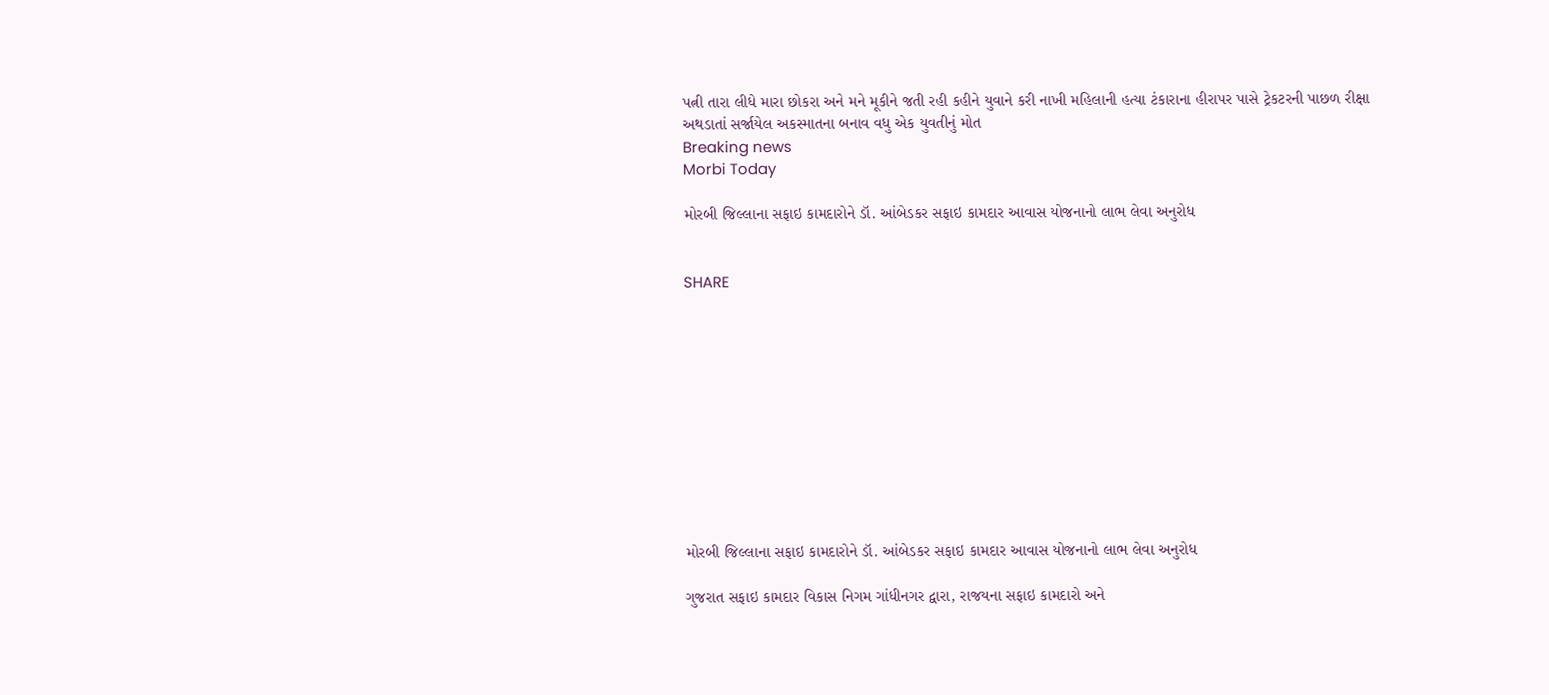પત્ની તારા લીધે મારા છોકરા અને મને મૂકીને જતી રહી કહીને યુવાને કરી નાખી મહિલાની હત્યા ટંકારાના હીરાપર પાસે ટ્રેકટરની પાછળ રીક્ષા અથડાતાં સર્જાયેલ અકસ્માતના બનાવ વધુ એક યુવતીનું મોત
Breaking news
Morbi Today

મોરબી જિલ્લાના સફાઇ કામદારોને ડૉ. આંબેડકર સફાઇ કામદાર આવાસ યોજનાનો લાભ લેવા અનુરોધ


SHARE











મોરબી જિલ્લાના સફાઇ કામદારોને ડૉ. આંબેડકર સફાઇ કામદાર આવાસ યોજનાનો લાભ લેવા અનુરોધ

ગુજરાત સફાઇ કામદાર વિકાસ નિગમ ગાંધીનગર દ્વારા, રાજયના સફાઇ કામદારો અને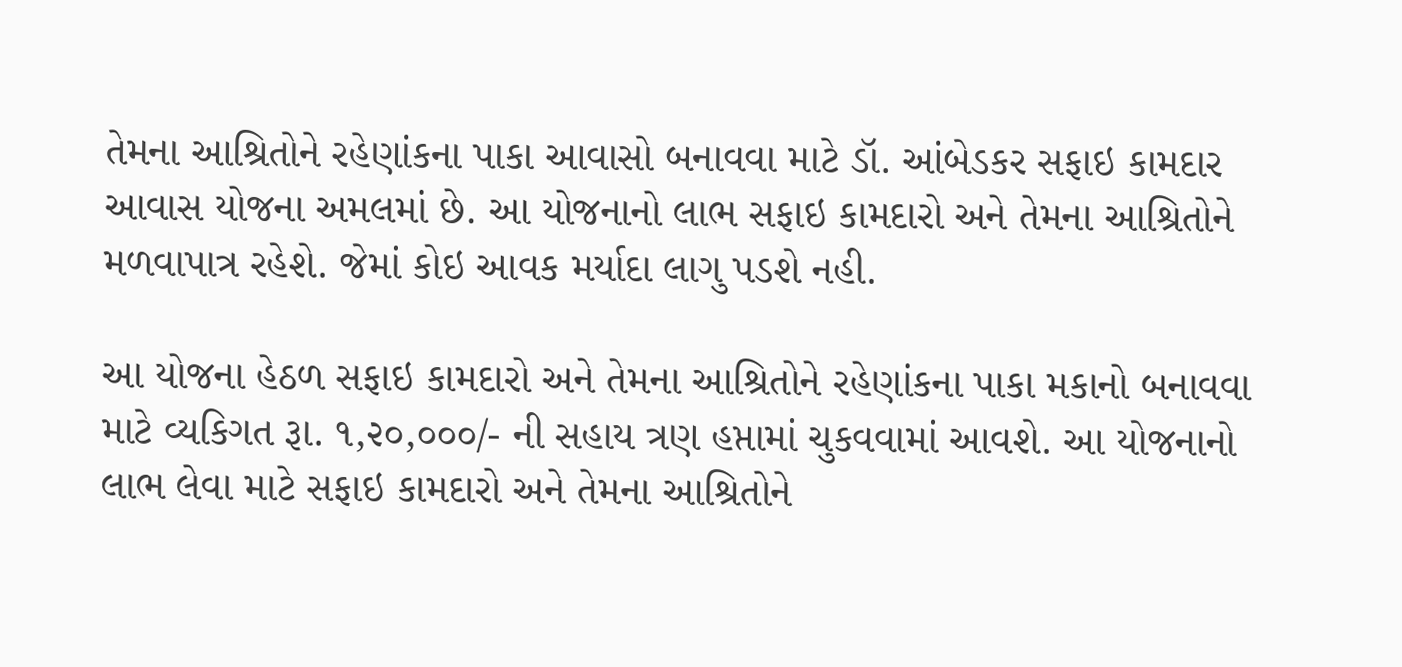તેમના આશ્રિતોને રહેણાંકના પાકા આવાસો બનાવવા માટે ડૉ. આંબેડકર સફાઇ કામદાર આવાસ યોજના અમલમાં છે. આ યોજનાનો લાભ સફાઇ કામદારો અને તેમના આશ્રિતોને મળવાપાત્ર રહેશે. જેમાં કોઇ આવક મર્યાદા લાગુ પડશે નહી.

આ યોજના હેઠળ સફાઇ કામદારો અને તેમના આશ્રિતોને રહેણાંકના પાકા મકાનો બનાવવા માટે વ્યકિગત રૂા. ૧,૨૦,૦૦૦/- ની સહાય ત્રણ હપ્તામાં ચુકવવામાં આવશે. આ યોજનાનો લાભ લેવા માટે સફાઇ કામદારો અને તેમના આશ્રિતોને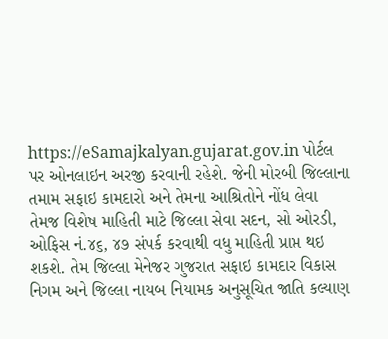https://eSamajkalyan.gujarat.gov.in પોર્ટલ પર ઓનલાઇન અરજી કરવાની રહેશે. જેની મોરબી જિલ્લાના તમામ સફાઇ કામદારો અને તેમના આશ્રિતોને નોંધ લેવા તેમજ વિશેષ માહિતી માટે જિલ્લા સેવા સદન, સો ઓરડી, ઓફિસ નં.૪૬, ૪૭ સંપર્ક કરવાથી વધુ માહિતી પ્રાપ્ત થઇ શકશે. તેમ જિલ્લા મેનેજર ગુજરાત સફાઇ કામદાર વિકાસ નિગમ અને જિલ્લા નાયબ નિયામક અનુસૂચિત જાતિ કલ્યાણ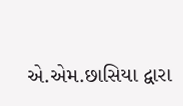એ.એમ.છાસિયા દ્વારા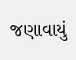જણાવાયું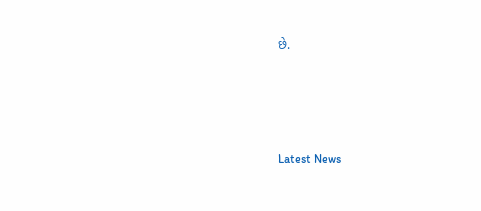છે.






Latest News